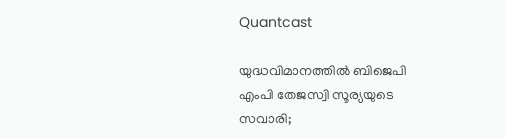Quantcast

യുദ്ധവിമാനത്തില്‍ ബിജെപി എംപി തേജസ്വി സൂര്യയുടെ സവാരി;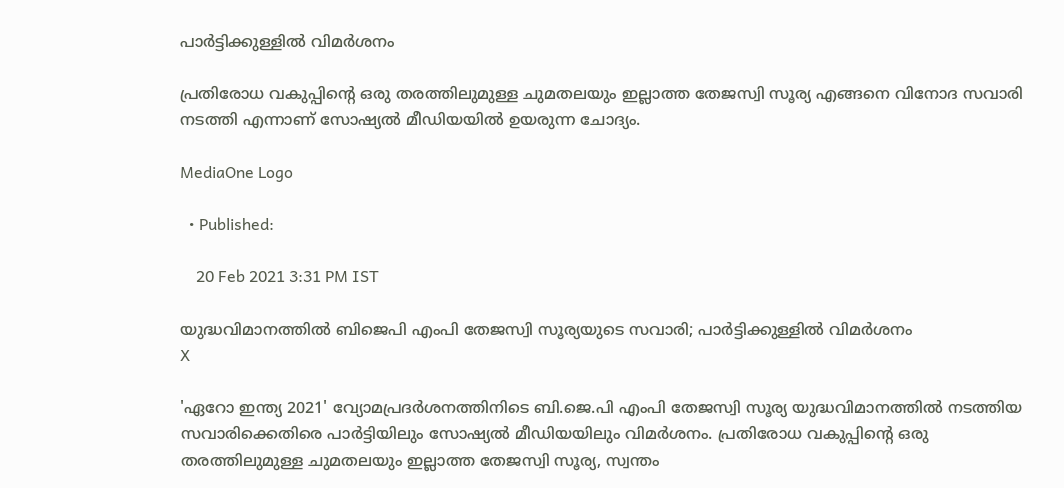പാര്‍ട്ടിക്കുള്ളില്‍ വിമര്‍ശനം

പ്രതിരോധ വകുപ്പിന്‍റെ ഒരു തരത്തിലുമുള്ള ചുമതലയും ഇല്ലാത്ത തേജസ്വി സൂര്യ എങ്ങനെ വിനോദ സവാരി നടത്തി എന്നാണ് സോഷ്യല്‍ മീഡിയയില്‍ ഉയരുന്ന ചോദ്യം.

MediaOne Logo

  • Published:

    20 Feb 2021 3:31 PM IST

യുദ്ധവിമാനത്തില്‍ ബിജെപി എംപി തേജസ്വി സൂര്യയുടെ സവാരി; പാര്‍ട്ടിക്കുള്ളില്‍ വിമര്‍ശനം
X

'ഏറോ ഇന്ത്യ 2021' വ്യോമപ്രദർശനത്തിനിടെ ബി.ജെ.പി എംപി തേജസ്വി സൂര്യ യുദ്ധവിമാനത്തിൽ നടത്തിയ സവാരിക്കെതിരെ പാർട്ടിയിലും സോഷ്യല്‍ മീഡിയയിലും വിമർശനം. പ്രതിരോധ വകുപ്പിന്‍റെ ഒരു തരത്തിലുമുള്ള ചുമതലയും ഇല്ലാത്ത തേജസ്വി സൂര്യ, സ്വന്തം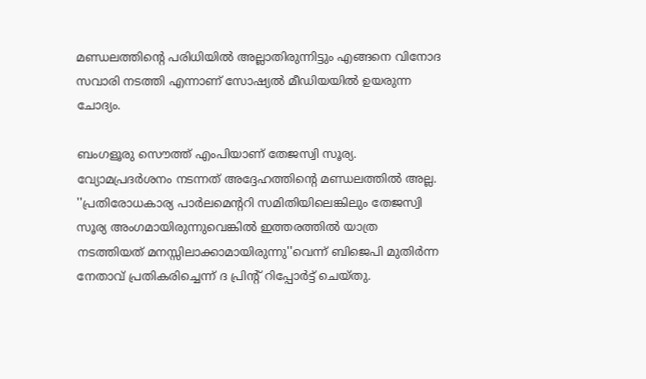മണ്ഡലത്തിന്‍റെ പരിധിയില്‍ അല്ലാതിരുന്നിട്ടും എങ്ങനെ വിനോദ സവാരി നടത്തി എന്നാണ് സോഷ്യല്‍ മീഡിയയില്‍ ഉയരുന്ന ചോദ്യം.

ബംഗളൂരു സൌത്ത് എംപിയാണ് തേജസ്വി സൂര്യ. വ്യോമപ്രദര്‍ശനം നടന്നത് അദ്ദേഹത്തിന്‍റെ മണ്ഡലത്തില്‍ അല്ല. ''പ്രതിരോധകാര്യ പാർലമെന്‍ററി സമിതിയിലെങ്കിലും തേജസ്വി സൂര്യ അംഗമായിരുന്നുവെങ്കിൽ ഇത്തരത്തില്‍ യാത്ര നടത്തിയത് മനസ്സിലാക്കാമായിരുന്നു''വെന്ന് ബിജെപി മുതിര്‍ന്ന നേതാവ് പ്രതികരിച്ചെന്ന് ദ പ്രിന്‍റ് റിപ്പോര്‍ട്ട് ചെയ്തു.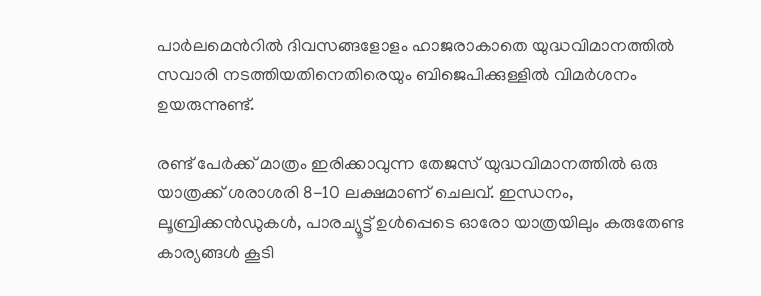പാര്‍ലമെന്‍റില്‍ ദിവസങ്ങളോളം ഹാജരാകാതെ യുദ്ധവിമാനത്തില്‍ സവാരി നടത്തിയതിനെതിരെയും ബിജെപിക്കുള്ളില്‍ വിമര്‍ശനം ഉയരുന്നുണ്ട്.

രണ്ട് പേർക്ക് മാത്രം ഇരിക്കാവുന്ന തേജസ് യുദ്ധവിമാനത്തിൽ ഒരു യാത്രക്ക് ശരാശരി 8-10 ലക്ഷമാണ് ചെലവ്. ഇന്ധനം, ലൂബ്രിക്കൻഡുകൾ, പാരച്യൂട്ട് ഉൾപ്പെടെ ഓരോ യാത്രയിലും കരുതേണ്ട കാര്യങ്ങള്‍ കൂടി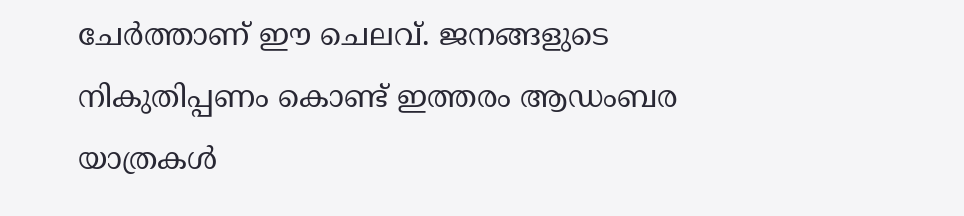ചേര്‍ത്താണ് ഈ ചെലവ്. ജനങ്ങളുടെ നികുതിപ്പണം കൊണ്ട് ഇത്തരം ആഡംബര യാത്രകള്‍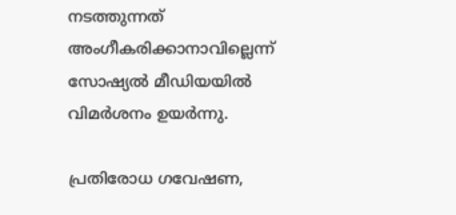നടത്തുന്നത് അംഗീകരിക്കാനാവില്ലെന്ന് സോഷ്യല്‍ മീഡിയയില്‍ വിമര്‍ശനം ഉയര്‍ന്നു.

പ്രതിരോധ ഗവേഷണ,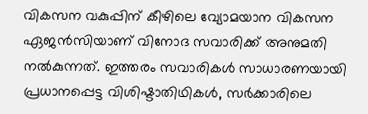വികസന വകുപ്പിന് കീഴിലെ വ്യോമയാന വികസന ഏജൻസിയാണ് വിനോദ സവാരിക്ക് അനുമതി നല്‍കുന്നത്. ഇത്തരം സവാരികൾ സാധാരണയായി പ്രധാനപ്പെട്ട വിശിഷ്ടാതിഥികൾ, സർക്കാരിലെ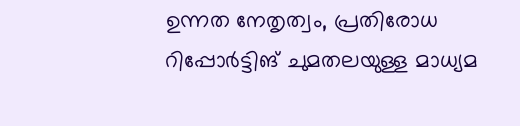ഉന്നത നേതൃത്വം, പ്രതിരോധ റിപ്പോർട്ടിങ് ചുമതലയുള്ള മാധ്യമ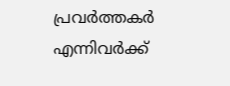പ്രവർത്തകർ എന്നിവര്‍ക്ക്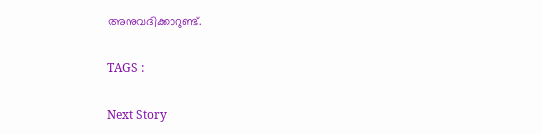അനുവദിക്കാറുണ്ട്.

TAGS :

Next Story